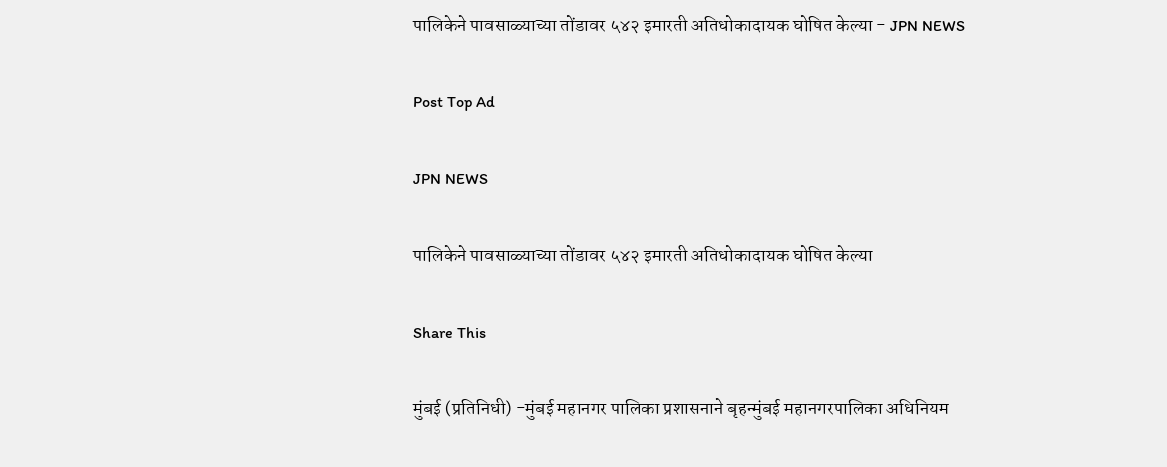पालिकेने पावसाळ्याच्या तोंडावर ५४२ इमारती अतिधोकादायक घोषित केल्या - JPN NEWS

Post Top Ad

JPN NEWS

पालिकेने पावसाळ्याच्या तोंडावर ५४२ इमारती अतिधोकादायक घोषित केल्या

Share This

मुंबई (प्रतिनिधी) -मुंबई महानगर पालिका प्रशासनाने बृहन्मुंबई महानगरपालिका अधिनियम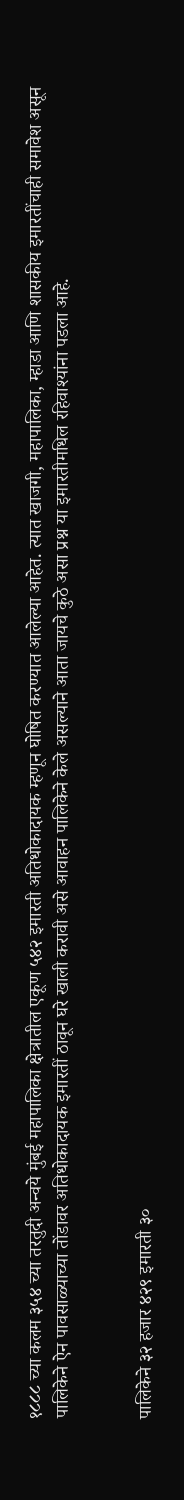१८८८ च्या कलम ३५४ च्या तरतुदी अन्वये मुंबई महापालिका क्षेत्रातील एकूण ५४२ इमारती अतिधोकादायक म्हणून घोषित करण्यात आलेल्या आहेत. त्यात खाजगी, महापालिका, म्हाडा आणि शासकीय इमारतींचाही समावेश असून पालिकेने ऐन पावसाळ्याच्या तोंडावर अतिधोकादायक इमारतीं ठावून घरे खाली करावी असे आवाहन पालिकेने केले असल्याने आता जायचे कुठे असा प्रश्न या इमारतीमधिल रहिवाश्यांना पडला आहे.


पालिकेने ३२ हजार ४२९ इमारती ३०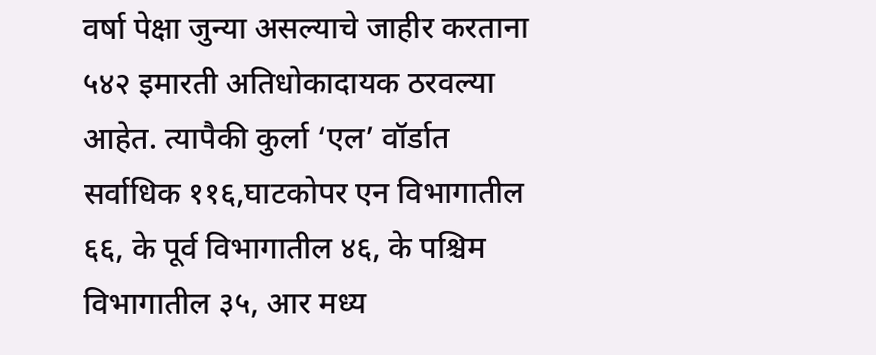वर्षा पेक्षा जुन्या असल्याचे जाहीर करताना ५४२ इमारती अतिधोकादायक ठरवल्या  आहेत. त्यापैकी कुर्ला ‘एल’ वॉर्डात सर्वाधिक ११६,घाटकोपर एन विभागातील  ६६, के पूर्व विभागातील ४६, के पश्चिम विभागातील ३५, आर मध्य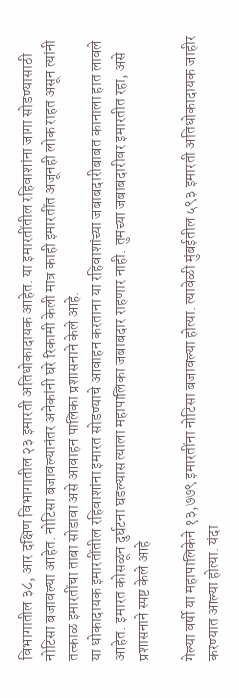विभागातील ३८, आर दक्षिण विभागातील २३ इमारती अतिधोकादायक आहेत. या इमारतींतील रहिवाशांना जागा सोडण्यासाठी नोटिसा बजावल्या आहेत. नोटिसा बजावल्यानंतर अनेकांनी घरे रिकामी केली मात्र काही इमारतींत अजूनही लोक राहत असून त्यांनी तत्काळ इमारतींचा ताबा सोडावा असे आवाहन पालिका प्रशासनाने केले आहे.
या धोकादायक इमारतींतील रहिवाशांना इमारत सोडण्याचे आवाहन करताना या रहिवाशांच्या जबाबदारीबाबत कानाला हात लावले आहेत. इमारत कोसळून दुर्घटना घडल्यास त्याला महापालिका जबाबदार राहणार नाही. तुमच्या जबाबदारीवर इमारतीत रहा, असे प्रशासनाने स्पष्ट केले आहे

गेल्या वर्षी या महापालिकेने १३,७७९ इमारतींना नोटिसा बजावल्या होत्या. त्यावेळी मुंबईतील ५९३ इमारती अतिधोकादायक जाहीर करण्यात आल्या होत्या. यंदा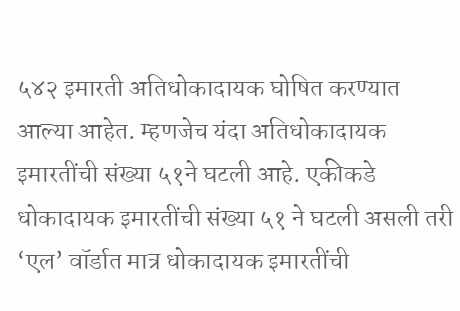५४२ इमारती अतिधोकादायक घोषित करण्यात आल्या आहेत. म्हणजेच यंदा अतिधोकादायक इमारतींची संख्या ५१ने घटली आहे. एकीकडे धोकादायक इमारतींची संख्या ५१ ने घटली असली तरी ‘एल’ वॉर्डात मात्र धोकादायक इमारतींची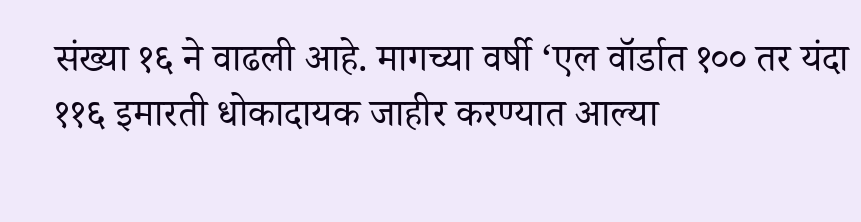संख्या १६ ने वाढली आहे. मागच्या वर्षी ‘एल वॉर्डात १०० तर यंदा ११६ इमारती धोकादायक जाहीर करण्यात आल्या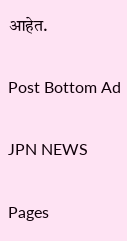आहेत.

Post Bottom Ad

JPN NEWS

Pages